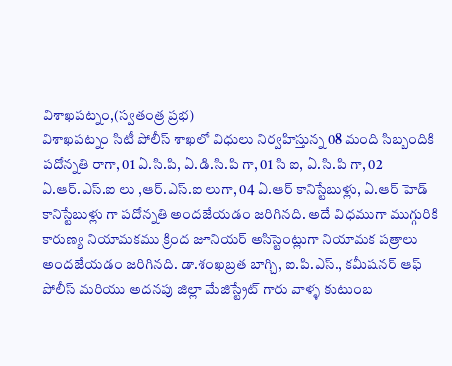విశాఖపట్నం,(స్వతంత్ర ప్రభ)
విశాఖపట్నం సిటీ పోలీస్ శాఖలో విధులు నిర్వహిస్తున్న 08 మంది సిబ్బందికి పదోన్నతి రాగా, 01 ఏ.సి.పి, ఏ.డి.సి.పి గా, 01 సి ఐ, ఏ.సి.పి గా, 02 ఏ.ఆర్.ఎస్.ఐ లు ,ఆర్.ఎస్.ఐ లుగా, 04 ఏ.ఆర్ కానిస్టేబుళ్లు, ఏ.ఆర్ హెడ్ కానిస్టేబుళ్లు గా పదోన్నతి అందజేయడం జరిగినది. అదే విధముగా ముగ్గురికి కారుణ్య నియామకము క్రింద జూనియర్ అసిస్టెంట్లుగా నియామక పత్రాలు అందజేయడం జరిగినది. డా.శంఖబ్రత బాగ్చి, ఐ.పి.ఎస్., కమీషనర్ ఆఫ్ పోలీస్ మరియు అదనపు జిల్లా మేజిస్ట్రేట్ గారు వాళ్ళ కుటుంబ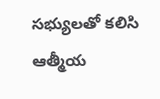సభ్యులతో కలిసి ఆత్మీయ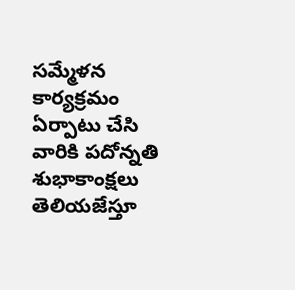సమ్మేళన కార్యక్రమం ఏర్పాటు చేసి వారికి పదోన్నతి శుభాకాంక్షలు తెలియజేస్తూ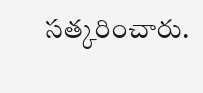సత్కరించారు.